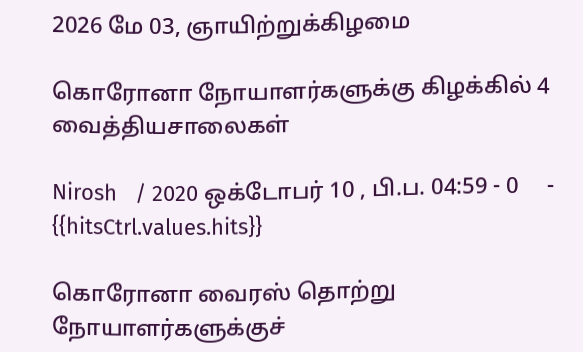2026 மே 03, ஞாயிற்றுக்கிழமை

கொரோனா நோயாளர்களுக்கு கிழக்கில் 4 வைத்தியசாலைகள்

Nirosh   / 2020 ஒக்டோபர் 10 , பி.ப. 04:59 - 0     - {{hitsCtrl.values.hits}}

கொரோனா வைரஸ் தொற்று நோயாளர்களுக்குச்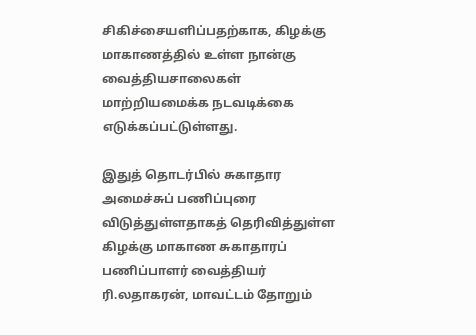சிகிச்சையளிப்பதற்காக, கிழக்கு மாகாணத்தில் உள்ள நான்கு வைத்தியசாலைகள் மாற்றியமைக்க நடவடிக்கை எடுக்கப்பட்டுள்ளது.

இதுத் தொடர்பில் சுகாதார அமைச்சுப் பணிப்புரை விடுத்துள்ளதாகத் தெரிவித்துள்ள கிழக்கு மாகாண சுகாதாரப் பணிப்பாளர் வைத்தியர் ரி.லதாகரன், மாவட்டம் தோறும்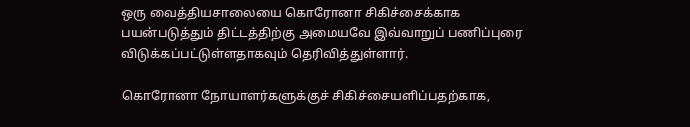ஒரு வைத்தியசாலையை கொரோனா சிகிச்சைக்காக பயன்படுத்தும் திட்டத்திற்கு அமையவே இவ்வாறுப் பணிப்புரை விடுக்கப்பட்டுள்ளதாகவும் தெரிவித்துள்ளார்.

கொரோனா நோயாளர்களுக்குச் சிகிச்சையளிப்பதற்காக,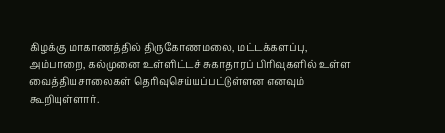கிழக்கு மாகாணத்தில் திருகோணமலை, மட்டக்களப்பு, அம்பாறை, கல்முனை உள்ளிட்டச் சுகாதாரப் பிரிவுகளில் உள்ள வைத்தியசாலைகள் தெரிவுசெய்யப்பட்டுள்ளன எனவும் கூறியுள்ளார்.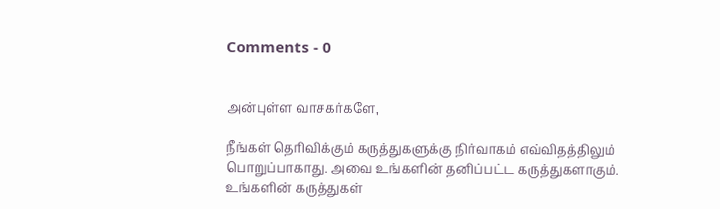Comments - 0


அன்புள்ள வாசகர்களே,

நீங்கள் தெரிவிக்கும் கருத்துகளுக்கு நிர்வாகம் எவ்விதத்திலும் பொறுப்பாகாது. அவை உங்களின் தனிப்பட்ட கருத்துகளாகும். உங்களின் கருத்துகள்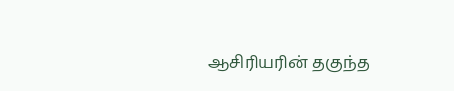ஆசிரியரின் தகுந்த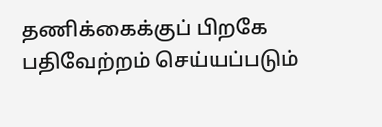தணிக்கைக்குப் பிறகே பதிவேற்றம் செய்யப்படும்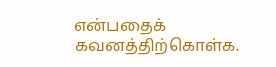என்பதைக் கவனத்திற்கொள்க.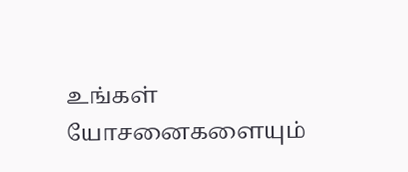உங்கள் யோசனைகளையும்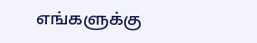எங்களுக்கு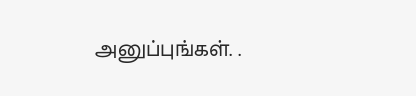அனுப்புங்கள். .